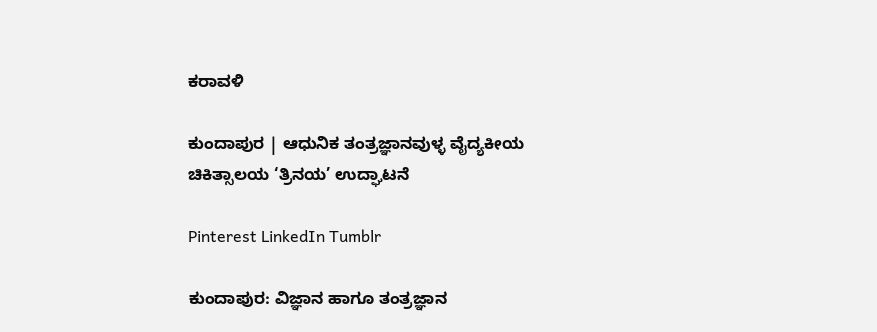ಕರಾವಳಿ

ಕುಂದಾಪುರ | ಆಧುನಿಕ ತಂತ್ರಜ್ಞಾನವುಳ್ಳ ವೈದ್ಯಕೀಯ ಚಿಕಿತ್ಸಾಲಯ ‘ತ್ರಿನಯ’ ಉದ್ಘಾಟನೆ

Pinterest LinkedIn Tumblr

ಕುಂದಾಪುರ: ವಿಜ್ಞಾನ ಹಾಗೂ ತಂತ್ರಜ್ಞಾನ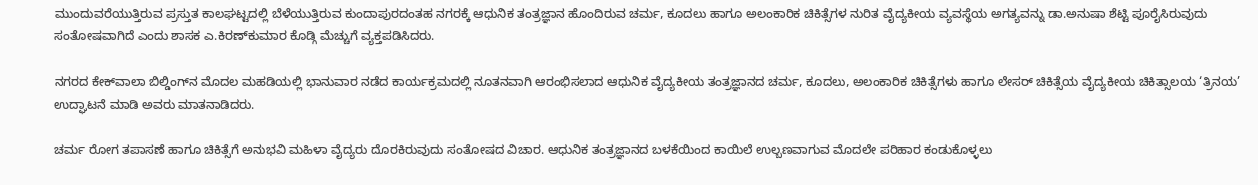ಮುಂದುವರೆಯುತ್ತಿರುವ ಪ್ರಸ್ತುತ ಕಾಲಘಟ್ಟದಲ್ಲಿ ಬೆಳೆಯುತ್ತಿರುವ ಕುಂದಾಪುರದಂತಹ ನಗರಕ್ಕೆ ಆಧುನಿಕ ತಂತ್ರಜ್ಞಾನ ಹೊಂದಿರುವ ಚರ್ಮ, ಕೂದಲು ಹಾಗೂ ಅಲಂಕಾರಿಕ ಚಿಕಿತ್ಸೆಗಳ ನುರಿತ ವೈದ್ಯಕೀಯ ವ್ಯವಸ್ಥೆಯ ಅಗತ್ಯವನ್ನು ಡಾ.ಅನುಷಾ ಶೆಟ್ಟಿ ಪೂರೈಸಿರುವುದು ಸಂತೋಷವಾಗಿದೆ ಎಂದು ಶಾಸಕ ಎ.ಕಿರಣ್‌ಕುಮಾರ ಕೊಡ್ಗಿ ಮೆಚ್ಚುಗೆ ವ್ಯಕ್ತಪಡಿಸಿದರು.

ನಗರದ ಕೇಕ್‌ವಾಲಾ ಬಿಲ್ಡಿಂಗ್‌ನ ಮೊದಲ ಮಹಡಿಯಲ್ಲಿ ಭಾನುವಾರ ನಡೆದ ಕಾರ್ಯಕ್ರಮದಲ್ಲಿ ನೂತನವಾಗಿ ಆರಂಭಿಸಲಾದ ಆಧುನಿಕ ವೈದ್ಯಕೀಯ ತಂತ್ರಜ್ಞಾನದ ಚರ್ಮ, ಕೂದಲು, ಅಲಂಕಾರಿಕ ಚಿಕಿತ್ಸೆಗಳು ಹಾಗೂ ಲೇಸರ್ ಚಿಕಿತ್ಸೆಯ ವೈದ್ಯಕೀಯ ಚಿಕಿತ್ಸಾಲಯ ‘ತ್ರಿನಯ’ ಉದ್ಘಾಟನೆ ಮಾಡಿ ಅವರು ಮಾತನಾಡಿದರು.

ಚರ್ಮ ರೋಗ ತಪಾಸಣೆ ಹಾಗೂ ಚಿಕಿತ್ಸೆಗೆ ಅನುಭವಿ ಮಹಿಳಾ ವೈದ್ಯರು ದೊರಕಿರುವುದು ಸಂತೋಷದ ವಿಚಾರ. ಆಧುನಿಕ ತಂತ್ರಜ್ಞಾನದ ಬಳಕೆಯಿಂದ ಕಾಯಿಲೆ ಉಲ್ಬಣವಾಗುವ ಮೊದಲೇ ಪರಿಹಾರ ಕಂಡುಕೊಳ್ಳಲು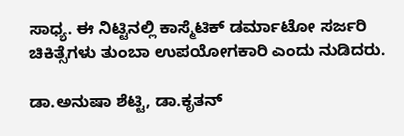ಸಾಧ್ಯ. ಈ ನಿಟ್ಟಿನಲ್ಲಿ ಕಾಸ್ಮೆಟಿಕ್ ಡರ್ಮಾಟೋ ಸರ್ಜರಿ ಚಿಕಿತ್ಸೆಗಳು ತುಂಬಾ ಉಪಯೋಗಕಾರಿ ಎಂದು ನುಡಿದರು.

ಡಾ.ಅನುಷಾ ಶೆಟ್ಟಿ, ಡಾ.ಕೃತನ್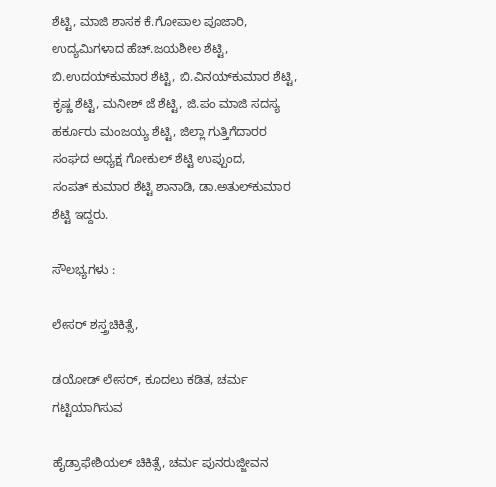ಶೆಟ್ಟಿ, ಮಾಜಿ ಶಾಸಕ ಕೆ.ಗೋಪಾಲ ಪೂಜಾರಿ, ಉದ್ಯಮಿಗಳಾದ ಹೆಚ್.ಜಯಶೀಲ ಶೆಟ್ಟಿ, ಬಿ.ಉದಯ್‌ಕುಮಾರ ಶೆಟ್ಟಿ, ಬಿ.ವಿನಯ್‌ಕುಮಾರ ಶೆಟ್ಟಿ, ಕೃಷ್ಣ ಶೆಟ್ಟಿ, ಮನೀಶ್ ಜೆ ಶೆಟ್ಟಿ, ಜಿ.ಪಂ ಮಾಜಿ ಸದಸ್ಯ ಹರ್ಕೂರು ಮಂಜಯ್ಯ ಶೆಟ್ಟಿ, ಜಿಲ್ಲಾ ಗುತ್ತಿಗೆದಾರರ ಸಂಘದ ಅಧ್ಯಕ್ಷ ಗೋಕುಲ್ ಶೆಟ್ಟಿ ಉಪ್ಪುಂದ, ಸಂಪತ್ ‌ಕುಮಾರ ಶೆಟ್ಟಿ ಶಾನಾಡಿ, ಡಾ.ಅತುಲ್‌ಕುಮಾರ ಶೆಟ್ಟಿ ಇದ್ದರು.

ಸೌಲಭ್ಯಗಳು :

ಲೇಸರ್ ಶಸ್ತ್ರಚಿಕಿತ್ಸೆ,

ಡಯೋಡ್ ಲೇಸರ್, ಕೂದಲು ಕಡಿತ, ಚರ್ಮ ಗಟ್ಟಿಯಾಗಿಸುವ

ಹೈಡ್ರಾಫೇಶಿಯಲ್ ಚಿಕಿತ್ಸೆ, ಚರ್ಮ ಪುನರುಜ್ಜೀವನ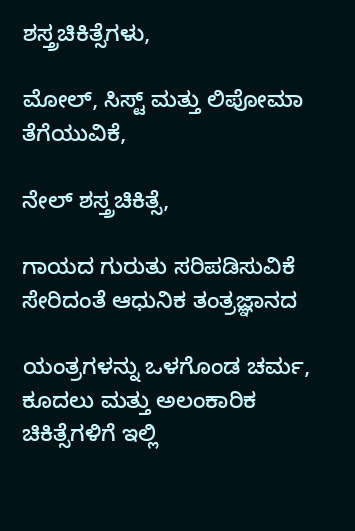ಶಸ್ತ್ರಚಿಕಿತ್ಸೆಗಳು,

ಮೋಲ್, ಸಿಸ್ಟ್ ಮತ್ತು ಲಿಪೋಮಾ ತೆಗೆಯುವಿಕೆ,

ನೇಲ್ ಶಸ್ತ್ರಚಿಕಿತ್ಸೆ,

ಗಾಯದ ಗುರುತು ಸರಿಪಡಿಸುವಿಕೆ ಸೇರಿದಂತೆ ಆಧುನಿಕ ತಂತ್ರಜ್ಞಾನದ

ಯಂತ್ರಗಳನ್ನು ಒಳಗೊಂಡ ಚರ್ಮ, ಕೂದಲು ಮತ್ತು ಅಲಂಕಾರಿಕ ಚಿಕಿತ್ಸೆಗಳಿಗೆ ಇಲ್ಲಿ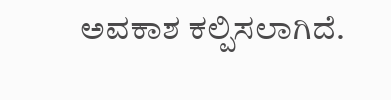ಅವಕಾಶ ಕಲ್ಪಿಸಲಾಗಿದೆ.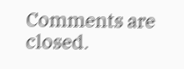Comments are closed.